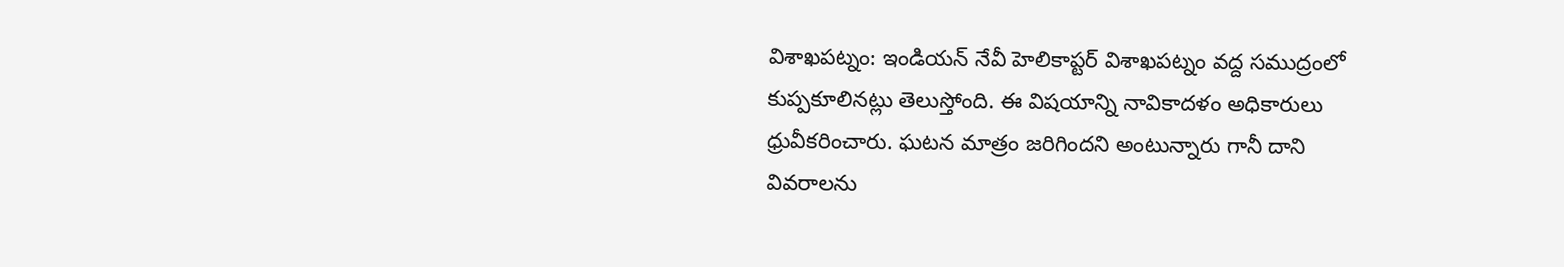విశాఖపట్నం: ఇండియన్ నేవీ హెలికాప్టర్ విశాఖపట్నం వద్ద సముద్రంలో కుప్పకూలినట్లు తెలుస్తోంది. ఈ విషయాన్ని నావికాదళం అధికారులు ధ్రువీకరించారు. ఘటన మాత్రం జరిగిందని అంటున్నారు గానీ దాని వివరాలను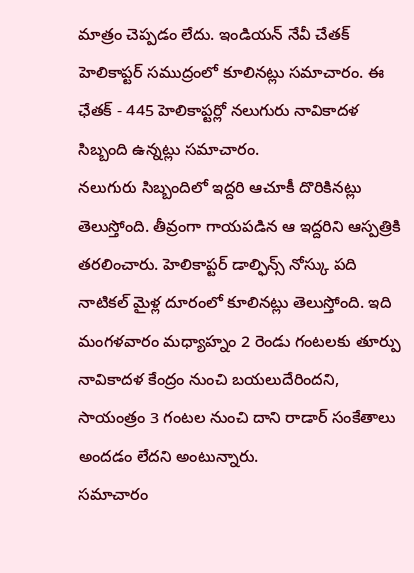మాత్రం చెప్పడం లేదు. ఇండియన్ నేవీ చేతక్ హెలికాప్టర్ సముద్రంలో కూలినట్లు సమాచారం. ఈ ఛేతక్ - 445 హెలికాప్టర్లో నలుగురు నావికాదళ సిబ్బంది ఉన్నట్లు సమాచారం.
నలుగురు సిబ్బందిలో ఇద్దరి ఆచూకీ దొరికినట్లు తెలుస్తోంది. తీవ్రంగా గాయపడిన ఆ ఇద్దరిని ఆస్పత్రికి తరలించారు. హెలికాప్టర్ డాల్ఫిన్స్ నోస్కు పది నాటికల్ మైళ్ల దూరంలో కూలినట్లు తెలుస్తోంది. ఇది మంగళవారం మధ్యాహ్నం 2 రెండు గంటలకు తూర్పు నావికాదళ కేంద్రం నుంచి బయలుదేరిందని, సాయంత్రం 3 గంటల నుంచి దాని రాడార్ సంకేతాలు అందడం లేదని అంటున్నారు.
సమాచారం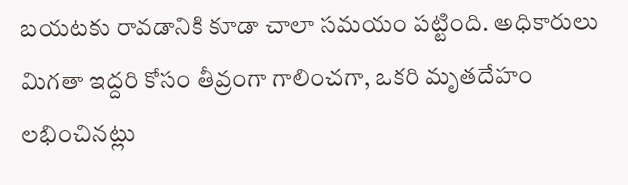బయటకు రావడానికి కూడా చాలా సమయం పట్టింది. అధికారులు మిగతా ఇద్దరి కోసం తీవ్రంగా గాలించగా, ఒకరి మృతదేహం లభించినట్లు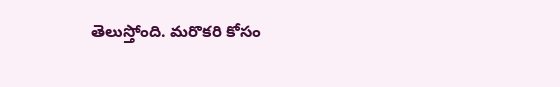తెలుస్తోంది. మరొకరి కోసం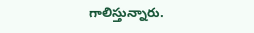గాలిస్తున్నారు.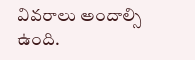వివరాలు అందాల్సి ఉంది.